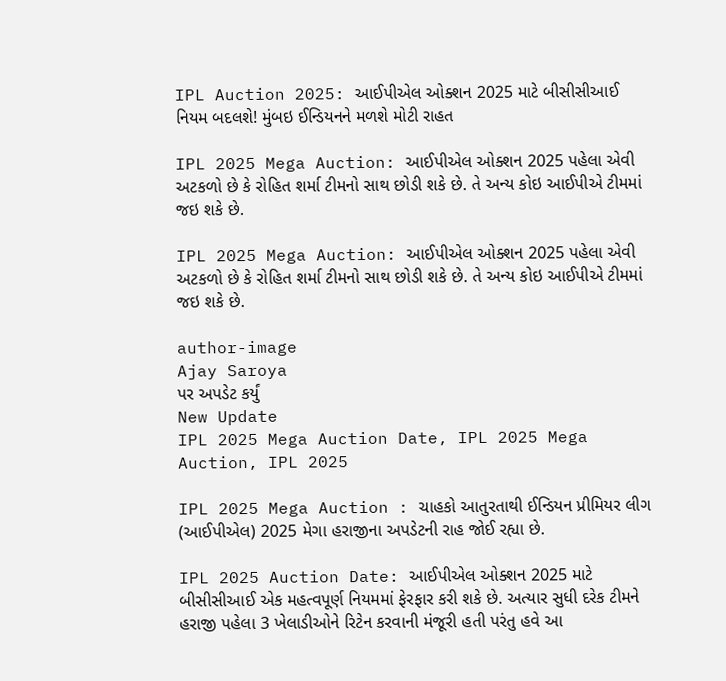IPL Auction 2025: આઈપીએલ ઓક્શન 2025 માટે બીસીસીઆઈ નિયમ બદલશે! મુંબઇ ઈન્ડિયનને મળશે મોટી રાહત

IPL 2025 Mega Auction: આઈપીએલ ઓક્શન 2025 પહેલા એવી અટકળો છે કે રોહિત શર્મા ટીમનો સાથ છોડી શકે છે. તે અન્ય કોઇ આઈપીએ ટીમમાં જઇ શકે છે.

IPL 2025 Mega Auction: આઈપીએલ ઓક્શન 2025 પહેલા એવી અટકળો છે કે રોહિત શર્મા ટીમનો સાથ છોડી શકે છે. તે અન્ય કોઇ આઈપીએ ટીમમાં જઇ શકે છે.

author-image
Ajay Saroya
પર અપડેટ કર્યું
New Update
IPL 2025 Mega Auction Date, IPL 2025 Mega Auction, IPL 2025

IPL 2025 Mega Auction : ચાહકો આતુરતાથી ઈન્ડિયન પ્રીમિયર લીગ (આઈપીએલ) 2025 મેગા હરાજીના અપડેટની રાહ જોઈ રહ્યા છે.

IPL 2025 Auction Date: આઈપીએલ ઓક્શન 2025 માટે બીસીસીઆઈ એક મહત્વપૂર્ણ નિયમમાં ફેરફાર કરી શકે છે. અત્યાર સુધી દરેક ટીમને હરાજી પહેલા 3 ખેલાડીઓને રિટેન કરવાની મંજૂરી હતી પરંતુ હવે આ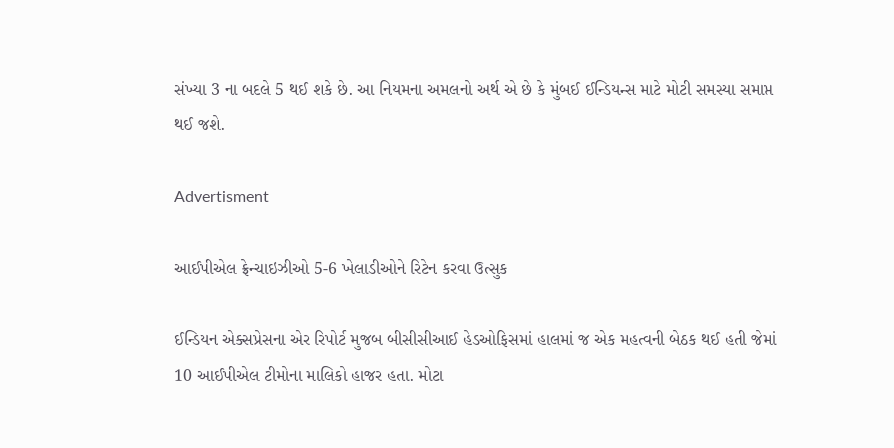સંખ્યા 3 ના બદલે 5 થઈ શકે છે. આ નિયમના અમલનો અર્થ એ છે કે મુંબઈ ઈન્ડિયન્સ માટે મોટી સમસ્યા સમાપ્ત થઈ જશે.

Advertisment

આઈપીએલ ફ્રેન્ચાઇઝીઓ 5-6 ખેલાડીઓને રિટેન કરવા ઉત્સુક

ઈન્ડિયન એક્સપ્રેસના એર રિપોર્ટ મુજબ બીસીસીઆઈ હેડઓફિસમાં હાલમાં જ એક મહત્વની બેઠક થઈ હતી જેમાં 10 આઈપીએલ ટીમોના માલિકો હાજર હતા. મોટા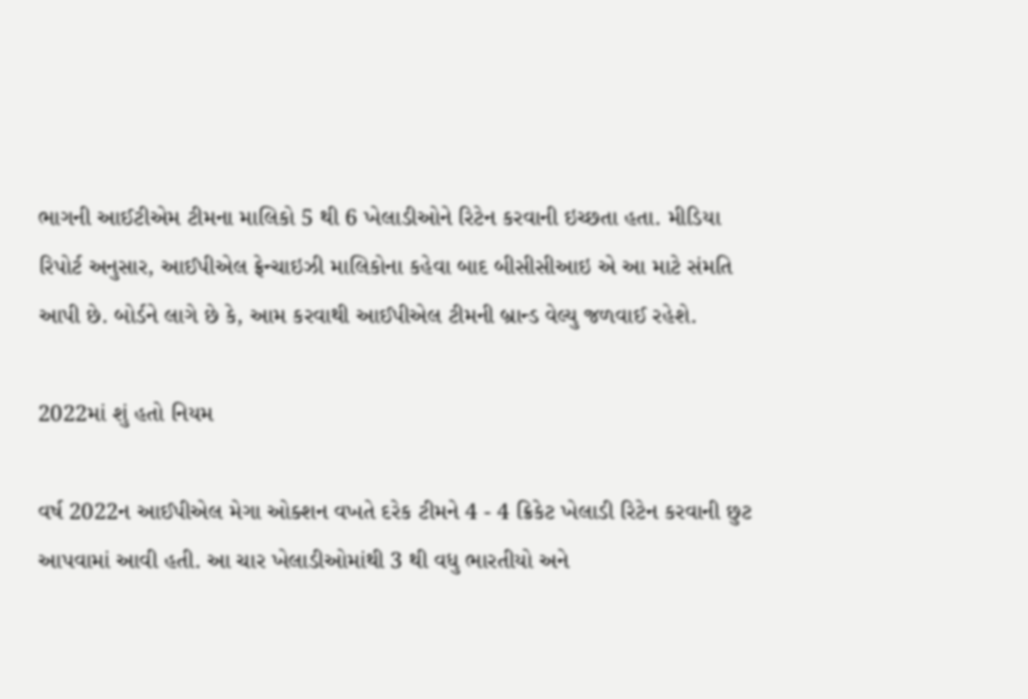ભાગની આઈટીએમ ટીમના માલિકો 5 થી 6 ખેલાડીઓને રિટેન કરવાની ઇચ્છતા હતા. મીડિયા રિપોર્ટ અનુસાર, આઈપીએલ ફ્રેન્ચાઇઝી માલિકોના કહેવા બાદ બીસીસીઆઇ એ આ માટે સંમતિ આપી છે. બોર્ડને લાગે છે કે, આમ કરવાથી આઈપીએલ ટીમની બ્રાન્ડ વેલ્યુ જળવાઈ રહેશે.

2022માં શું હતો નિયમ

વર્ષ 2022ન આઈપીએલ મેગા ઓક્શન વખતે દરેક ટીમને 4 - 4 ક્રિકેટ ખેલાડી રિટેન કરવાની છુટ આપવામાં આવી હતી. આ ચાર ખેલાડીઓમાંથી 3 થી વધુ ભારતીયો અને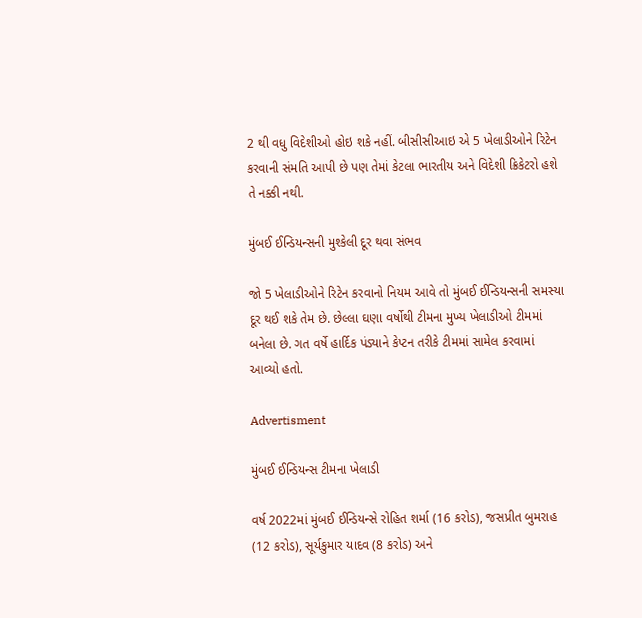2 થી વધુ વિદેશીઓ હોઇ શકે નહીં. બીસીસીઆઇ એ 5 ખેલાડીઓને રિટેન કરવાની સંમતિ આપી છે પણ તેમાં કેટલા ભારતીય અને વિદેશી ક્રિકેટરો હશે તે નક્કી નથી.

મુંબઈ ઈન્ડિયન્સની મુશ્કેલી દૂર થવા સંભવ

જો 5 ખેલાડીઓને રિટેન કરવાનો નિયમ આવે તો મુંબઈ ઈન્ડિયન્સની સમસ્યા દૂર થઈ શકે તેમ છે. છેલ્લા ઘણા વર્ષોથી ટીમના મુખ્ય ખેલાડીઓ ટીમમાં બનેલા છે. ગત વર્ષે હાર્દિક પંડ્યાને કેપ્ટન તરીકે ટીમમાં સામેલ કરવામાં આવ્યો હતો.

Advertisment

મુંબઈ ઈન્ડિયન્સ ટીમના ખેલાડી

વર્ષ 2022માં મુંબઈ ઈન્ડિયન્સે રોહિત શર્મા (16 કરોડ), જસપ્રીત બુમરાહ (12 કરોડ), સૂર્યકુમાર યાદવ (8 કરોડ) અને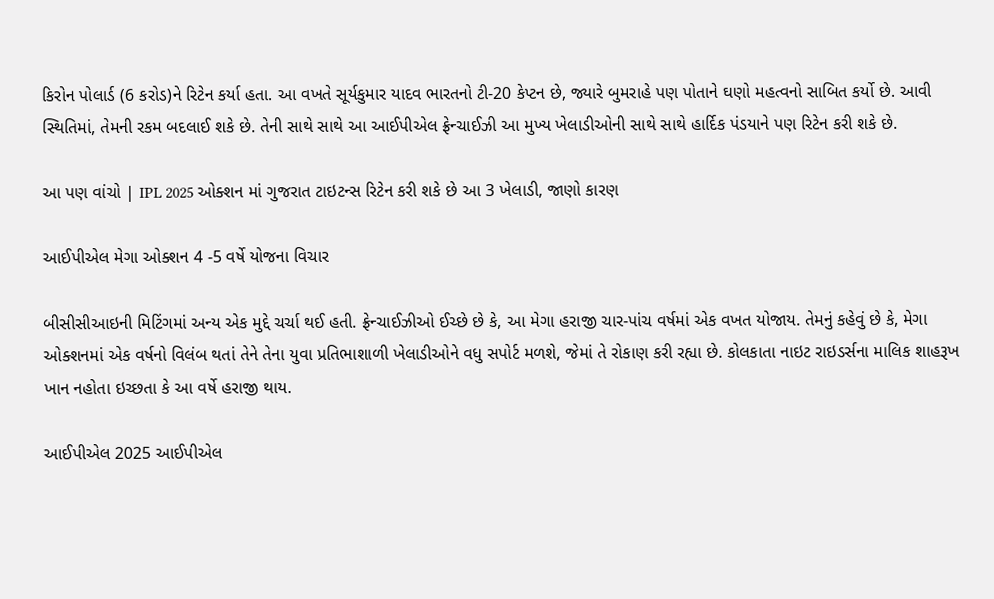કિરોન પોલાર્ડ (6 કરોડ)ને રિટેન કર્યા હતા. આ વખતે સૂર્યકુમાર યાદવ ભારતનો ટી-20 કેપ્ટન છે, જ્યારે બુમરાહે પણ પોતાને ઘણો મહત્વનો સાબિત કર્યો છે. આવી સ્થિતિમાં, તેમની રકમ બદલાઈ શકે છે. તેની સાથે સાથે આ આઈપીએલ ફ્રેન્ચાઈઝી આ મુખ્ય ખેલાડીઓની સાથે સાથે હાર્દિક પંડયાને પણ રિટેન કરી શકે છે.

આ પણ વાંચો | IPL 2025 ઓક્શન માં ગુજરાત ટાઇટન્સ રિટેન કરી શકે છે આ 3 ખેલાડી, જાણો કારણ

આઈપીએલ મેગા ઓક્શન 4 -5 વર્ષે યોજના વિચાર

બીસીસીઆઇની મિટિંગમાં અન્ય એક મુદ્દે ચર્ચા થઈ હતી. ફ્રેન્ચાઈઝીઓ ઈચ્છે છે કે, આ મેગા હરાજી ચાર-પાંચ વર્ષમાં એક વખત યોજાય. તેમનું કહેવું છે કે, મેગા ઓક્શનમાં એક વર્ષનો વિલંબ થતાં તેને તેના યુવા પ્રતિભાશાળી ખેલાડીઓને વધુ સપોર્ટ મળશે, જેમાં તે રોકાણ કરી રહ્યા છે. કોલકાતા નાઇટ રાઇડર્સના માલિક શાહરૂખ ખાન નહોતા ઇચ્છતા કે આ વર્ષે હરાજી થાય.

આઈપીએલ 2025 આઈપીએલ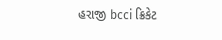હરાજી bcci ક્રિકેટ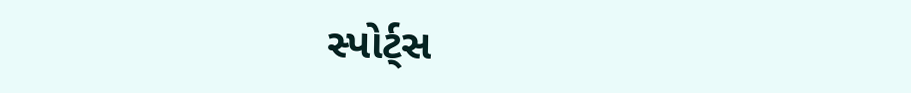સ્પોર્ટ્સ